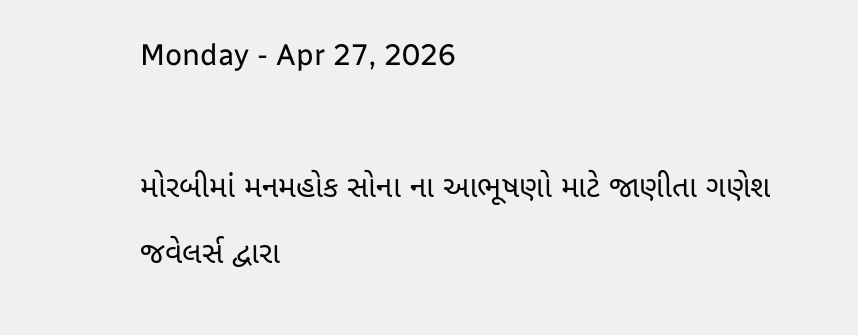Monday - Apr 27, 2026

મોરબીમાં મનમહોક સોના ના આભૂષણો માટે જાણીતા ગણેશ જવેલર્સ દ્વારા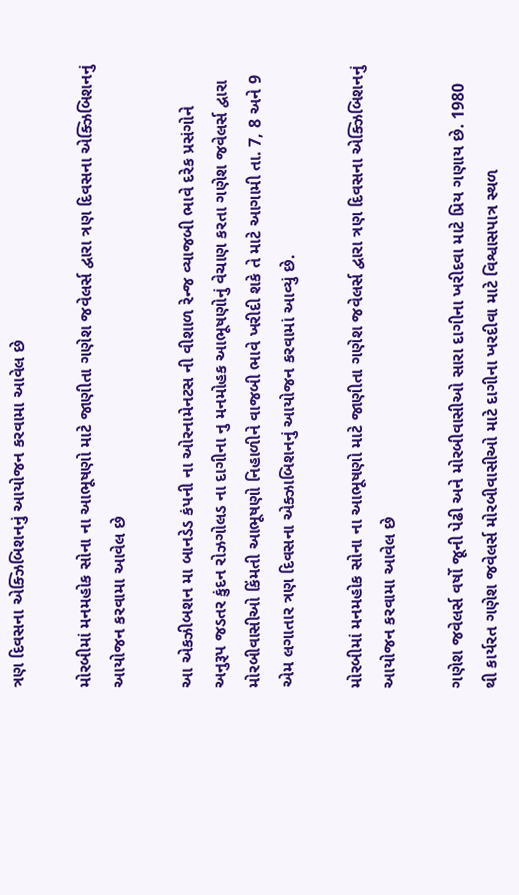ત્રણ દિવસના એક્ઝિબિશનનું આયોજન કરવામા આવેલ છે

મોરબીમાં મનમહોક સોના ના આભૂષણો માટે જાણીતા ગણેશ જવેલર્સ દ્વારા ત્રણ દિવસના એક્ઝિબિશનનું આયોજન કરવામા આવેલ છે

આ એકઝીબશન મા બાનડેડ કંપની ના ઓરનામેનટસ ની વીશાળ રેન્જ વ્યાજબી ભાવે દરેક પ્રસંગોને અનુરૂપ જડતર કુંદન રોઝગોલડ ના દાગીના નુ મનમોહક આભૂષણોનું વેચાણ કરતા ગણેશ જવેલર્સ દ્વારા મોરબીવાસીઓ કિંમતી આભૂષણો નિહાળીને વાજબી ભાવે ખરીદી શકે તે માટે આગામી તા. 7, 8 અને 9 એમ લગાતાર ત્રણ દિવસના એક્ઝાબિશનનું આયોજન કરવામાં આવ્યું છે.

મોરબીમાં મનમહોક સોના ના આભૂષણો માટે જાણીતા ગણેશ જવેલર્સ દ્વારા ત્રણ દિવસના એક્ઝિબિશનનું આયોજન કરવામા આવેલ છે

ગણેશ જવેલર્સ વર્ષો જૂની પેઢી અને મોરબીવાસીઓ સારા દાગીના ખરીદવા માટે પ્રિય ગણાય છે. 1980 થી કાર્યરત ગણેશ જવેલર્સ મોરબીવાસીઓ માટે દાગીના ખરદીવા માટે વિશ્વાસપાત્ર સ્થળ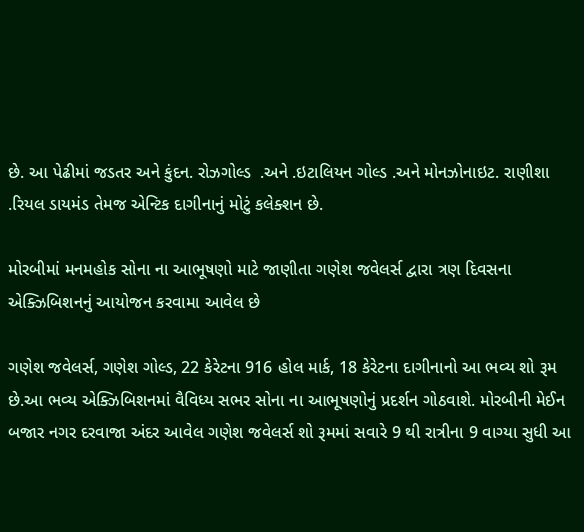છે. આ પેઢીમાં જડતર અને કુંદન. રોઝગોલ્ડ  .અને .ઇટાલિયન ગોલ્ડ .અને મોનઝોનાઇટ. રાણીશા .રિયલ ડાયમંડ તેમજ એન્ટિક દાગીનાનું મોટું કલેક્શન છે.

મોરબીમાં મનમહોક સોના ના આભૂષણો માટે જાણીતા ગણેશ જવેલર્સ દ્વારા ત્રણ દિવસના એક્ઝિબિશનનું આયોજન કરવામા આવેલ છે

ગણેશ જવેલર્સ, ગણેશ ગોલ્ડ, 22 કેરેટના 916 હોલ માર્ક, 18 કેરેટના દાગીનાનો આ ભવ્ય શો રૂમ છે.આ ભવ્ય એક્ઝિબિશનમાં વૈવિધ્ય સભર સોના ના આભૂષણોનું પ્રદર્શન ગોઠવાશે. મોરબીની મેઈન બજાર નગર દરવાજા અંદર આવેલ ગણેશ જવેલર્સ શો રૂમમાં સવારે 9 થી રાત્રીના 9 વાગ્યા સુધી આ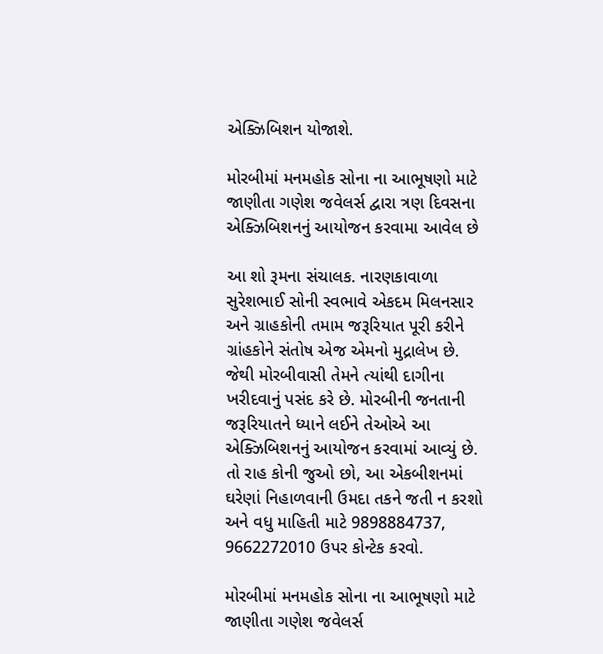એક્ઝિબિશન યોજાશે.

મોરબીમાં મનમહોક સોના ના આભૂષણો માટે જાણીતા ગણેશ જવેલર્સ દ્વારા ત્રણ દિવસના એક્ઝિબિશનનું આયોજન કરવામા આવેલ છે

આ શો રૂમના સંચાલક. નારણકાવાળા સુરેશભાઈ સોની સ્વભાવે એકદમ મિલનસાર અને ગ્રાહકોની તમામ જરૂરિયાત પૂરી કરીને ગ્રાંહકોને સંતોષ એજ એમનો મુદ્રાલેખ છે. જેથી મોરબીવાસી તેમને ત્યાંથી દાગીના ખરીદવાનું પસંદ કરે છે. મોરબીની જનતાની જરૂરિયાતને ધ્યાને લઈને તેઓએ આ એક્ઝિબિશનનું આયોજન કરવામાં આવ્યું છે. તો રાહ કોની જુઓ છો, આ એકબીશનમાં ઘરેણાં નિહાળવાની ઉમદા તકને જતી ન કરશો અને વધુ માહિતી માટે 9898884737, 9662272010 ઉપર કોન્ટેક કરવો.

મોરબીમાં મનમહોક સોના ના આભૂષણો માટે જાણીતા ગણેશ જવેલર્સ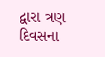દ્વારા ત્રણ દિવસના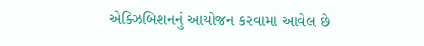એક્ઝિબિશનનું આયોજન કરવામા આવેલ છે